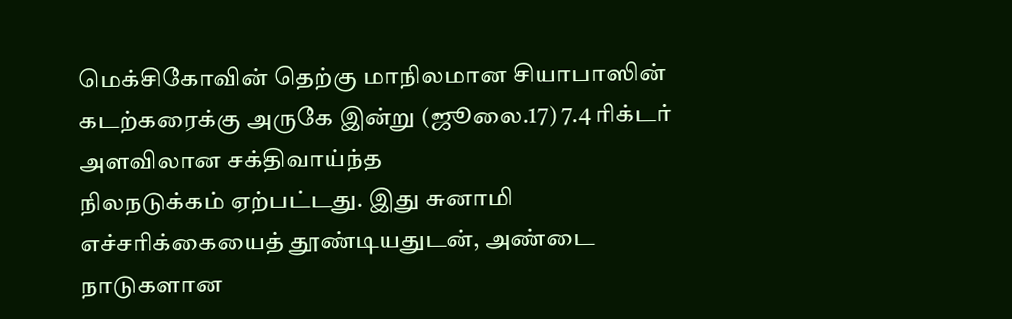மெக்சிகோவின் தெற்கு மாநிலமான சியாபாஸின் கடற்கரைக்கு அருகே இன்று (ஜூலை.17) 7.4 ரிக்டர் அளவிலான சக்திவாய்ந்த
நிலநடுக்கம் ஏற்பட்டது. இது சுனாமி எச்சரிக்கையைத் தூண்டியதுடன், அண்டை நாடுகளான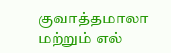குவாத்தமாலா மற்றும் எல்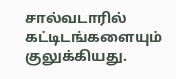சால்வடாரில் கட்டிடங்களையும் குலுக்கியது.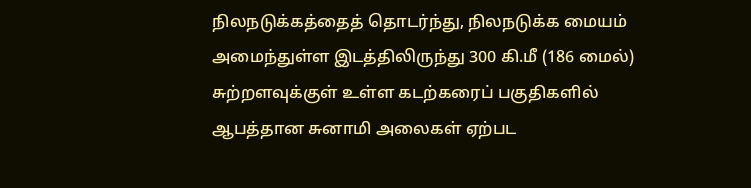நிலநடுக்கத்தைத் தொடர்ந்து, நிலநடுக்க மையம் அமைந்துள்ள இடத்திலிருந்து 300 கி.மீ (186 மைல்) சுற்றளவுக்குள் உள்ள கடற்கரைப் பகுதிகளில் ஆபத்தான சுனாமி அலைகள் ஏற்பட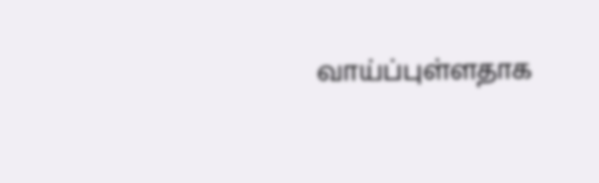வாய்ப்புள்ளதாக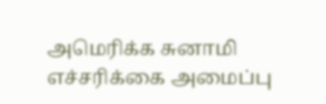அமெரிக்க சுனாமி எச்சரிக்கை அமைப்பு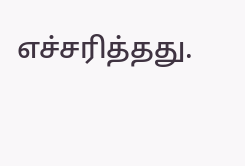எச்சரித்தது.